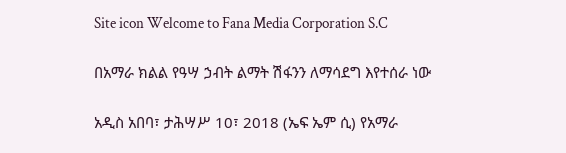Site icon Welcome to Fana Media Corporation S.C

በአማራ ክልል የዓሣ ኃብት ልማት ሽፋንን ለማሳደግ እየተሰራ ነው

አዲስ አበባ፣ ታሕሣሥ 10፣ 2018 (ኤፍ ኤም ሲ) የአማራ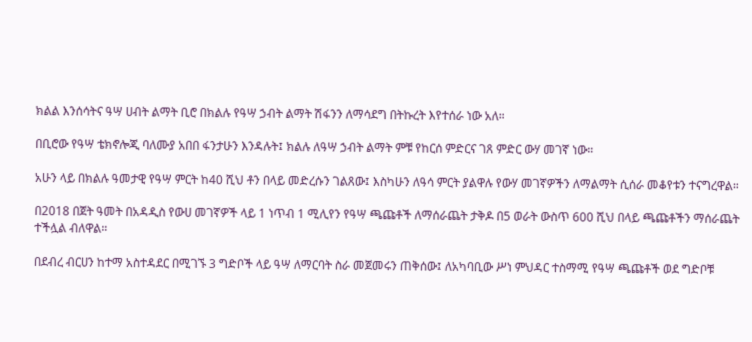ክልል እንሰሳትና ዓሣ ሀብት ልማት ቢሮ በክልሉ የዓሣ ኃብት ልማት ሽፋንን ለማሳደግ በትኩረት እየተሰራ ነው አለ።

በቢሮው የዓሣ ቴክኖሎጂ ባለሙያ አበበ ፋንታሁን እንዳሉት፤ ክልሉ ለዓሣ ኃብት ልማት ምቹ የከርሰ ምድርና ገጸ ምድር ውሃ መገኛ ነው።

አሁን ላይ በክልሉ ዓመታዊ የዓሣ ምርት ከ40 ሺህ ቶን በላይ መድረሱን ገልጸው፤ እስካሁን ለዓሳ ምርት ያልዋሉ የውሃ መገኛዎችን ለማልማት ሲሰራ መቆየቱን ተናግረዋል።

በ2018 በጀት ዓመት በአዳዲስ የውሀ መገኛዎች ላይ 1 ነጥብ 1 ሚሊየን የዓሣ ጫጩቶች ለማሰራጨት ታቅዶ በ5 ወራት ውስጥ 600 ሺህ በላይ ጫጩቶችን ማሰራጨት ተችሏል ብለዋል።

በደብረ ብርሀን ከተማ አስተዳደር በሚገኙ 3 ግድቦች ላይ ዓሣ ለማርባት ስራ መጀመሩን ጠቅሰው፤ ለአካባቢው ሥነ ምህዳር ተስማሚ የዓሣ ጫጩቶች ወደ ግድቦቹ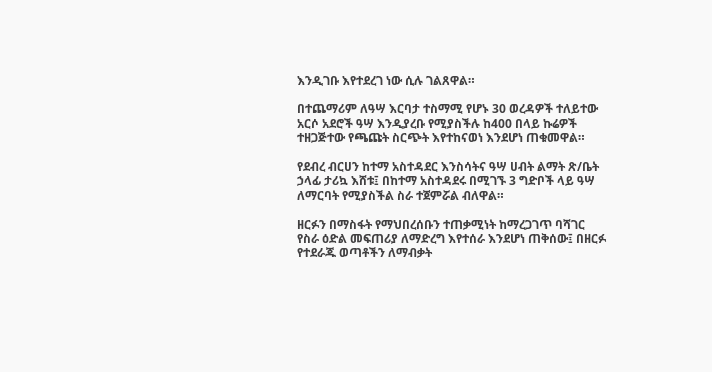እንዲገቡ እየተደረገ ነው ሲሉ ገልጸዋል።

በተጨማሪም ለዓሣ እርባታ ተስማሚ የሆኑ 30 ወረዳዎች ተለይተው አርሶ አደሮች ዓሣ እንዲያረቡ የሚያስችሉ ከ400 በላይ ኩሬዎች ተዘጋጅተው የጫጩት ስርጭት እየተከናወነ እንደሆነ ጠቁመዋል።

የደብረ ብርሀን ከተማ አስተዳደር እንስሳትና ዓሣ ሀብት ልማት ጽ/ቤት ኃላፊ ታሪኳ እሸቱ፤ በከተማ አስተዳደሩ በሚገኙ 3 ግድቦች ላይ ዓሣ ለማርባት የሚያስችል ስራ ተጀምሯል ብለዋል።

ዘርፉን በማስፋት የማህበረሰቡን ተጠቃሚነት ከማረጋገጥ ባሻገር የስራ ዕድል መፍጠሪያ ለማድረግ እየተሰራ እንደሆነ ጠቅሰው፤ በዘርፉ የተደራጁ ወጣቶችን ለማብቃት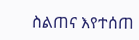ስልጠና እየተሰጠ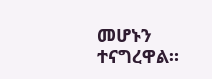መሆኑን ተናግረዋል።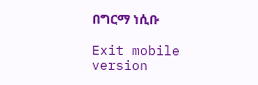በግርማ ነሲቡ

Exit mobile version